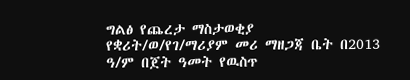ግልፅ የጨረታ ማስታወቂያ
የቋሪት/ወ/የገ/ማሪያም መሪ ማዘጋጃ ቤት በ2013 ዓ/ም በጀት ዓመት የዉስጥ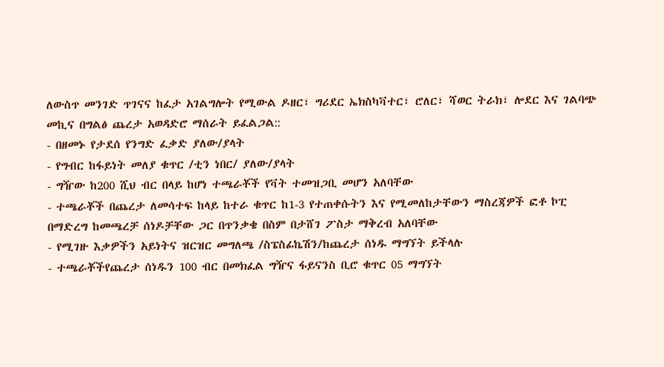ለውስጥ መንገድ ጥገናና ከፈታ አገልግሎት የሚውል ዶዘር፣ ግሪደር ኤክስካቫተር፣ ሮለር፣ ሻወር ትራክ፣ ሎደር እና ገልባጭ መኪና በግልፅ ጨረታ አወዳድሮ ማሰራት ይፈልጋል::
- በዘመኑ የታደሰ የንግድ ፈቃድ ያለው/ያላት
- የግብር ከፋይነት መለያ ቁጥር /ቲን ነበር/ ያለው/ያላት
- ግዥው ከ200 ሺህ ብር በላይ ከሆነ ተጫራቾች የቫት ተመዝጋቢ መሆን አለባቸው
- ተጫራቾች በጨረታ ለመሳተፍ ከላይ ከተራ ቁጥር ከ1-3 የተጠቀሱትን እና የሚመለከታቸውን ማስረጃዎች ፎቶ ኮፒ በማድረግ ከመጫረቻ ሰነዶቻቸው ጋር በጥንቃቄ በስም በታሸገ ፖስታ ማቅረብ አለባቸው
- የሚገዙ እቃዎችን አይነትና ዝርዝር መግለጫ /ስፔስፊኬሽን/ከጨረታ ሰነዱ ማግኘት ይችላሉ
- ተጫራቾችየጨረታ ሰነዱን 100 ብር በመክፈል ግዥና ፋይናንስ ቢሮ ቁጥር 05 ማግኘት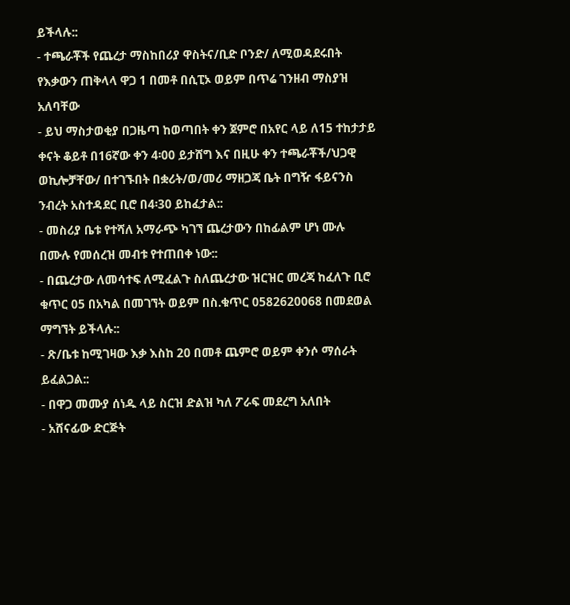ይችላሉ::
- ተጫራቾች የጨረታ ማስከበሪያ ዋስትና/ቢድ ቦንድ/ ለሚወዳደሩበት የእቃውን ጠቅላላ ዋጋ 1 በመቶ በሲፒኦ ወይም በጥሬ ገንዘብ ማስያዝ አለባቸው
- ይህ ማስታወቂያ በጋዜጣ ከወጣበት ቀን ጀምሮ በአየር ላይ ለ15 ተከታታይ ቀናት ቆይቶ በ16ኛው ቀን 4፡00 ይታሸግ እና በዚሁ ቀን ተጫራቾች/ህጋዊ ወኪሎቻቸው/ በተገኙበት በቋሪት/ወ/መሪ ማዘጋጃ ቤት በግዥ ፋይናንስ ንብረት አስተዳደር ቢሮ በ4፡30 ይከፈታል::
- መስሪያ ቤቱ የተሻለ አማራጭ ካገኘ ጨረታውን በከፊልም ሆነ ሙሉ በሙሉ የመሰረዝ መብቱ የተጠበቀ ነው::
- በጨረታው ለመሳተፍ ለሚፈልጉ ስለጨረታው ዝርዝር መረጃ ከፈለጉ ቢሮ ቁጥር 05 በአካል በመገኘት ወይም በስ.ቁጥር 0582620068 በመደወል ማግኘት ይችላሉ::
- ጽ/ቤቱ ከሚገዛው እቃ እስከ 20 በመቶ ጨምሮ ወይም ቀንሶ ማሰራት ይፈልጋል::
- በዋጋ መሙያ ሰነዱ ላይ ስርዝ ድልዝ ካለ ፖራፍ መደረግ አለበት
- አሸናፊው ድርጅት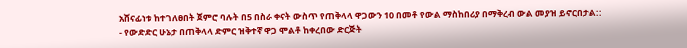አሸናፊነቱ ከተገለፀበት ጀምሮ ባሉት በ5 በስራ ቀናት ውስጥ የጠቅላላ ዋጋውን 10 በመቶ የውል ማስከበሪያ በማቅረብ ውል መያዝ ይኖርበታል::
- የውድድር ሁኔታ በጠቅላላ ድምር ዝቅተኛ ዋጋ ሞልቶ ከቀረበው ድርጅት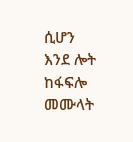ሲሆን እንደ ሎት ከፋፍሎ መሙላት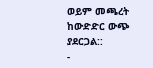ወይም መጫረት ከውድድር ውጭ ያደርጋል::
-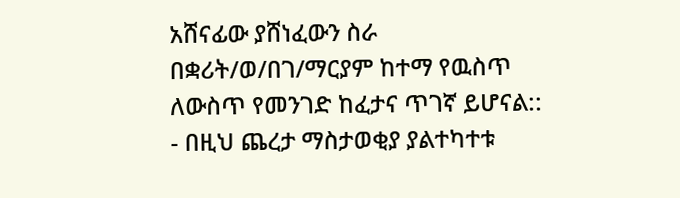አሸናፊው ያሸነፈውን ስራ በቋሪት/ወ/በገ/ማርያም ከተማ የዉስጥ ለውስጥ የመንገድ ከፈታና ጥገኛ ይሆናል::
- በዚህ ጨረታ ማስታወቂያ ያልተካተቱ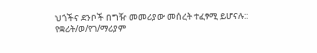ህጎችና ደንቦች በግዥ መመሪያው መሰረት ተፈፃሚ ይሆናሉ::
የቋሪት/ወ/የገ/ማሪያም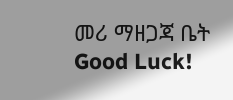መሪ ማዘጋጃ ቤት
Good Luck!